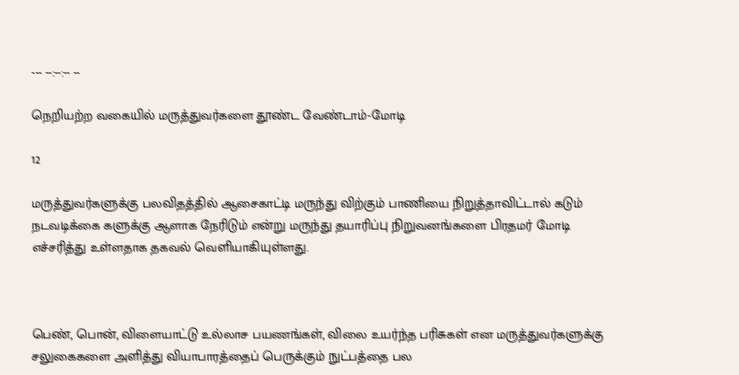--- --:--:-- --

நெறியற்ற வகையில் மருத்துவர்களை தூண்ட வேண்டாம்-மோடி

12

மருத்துவர்களுக்கு பலவிதத்தில் ஆசைகாட்டி மருந்து விற்கும் பாணியை நிறுத்தாவிட்டால் கடும் நடவடிக்கை களுக்கு ஆளாக நேரிடும் என்று மருந்து தயாரிப்பு நிறுவனங்களை பிரதமர் மோடி எச்சரித்து உள்ளதாக தகவல் வெளியாகியுள்ளது.



பெண், பொன், விளையாட்டு உல்லாச பயணங்கள், விலை உயர்ந்த பரிசுகள் என மருத்துவர்களுக்கு சலுகைகளை அளித்து வியாபாரத்தைப் பெருக்கும் நுட்பத்தை பல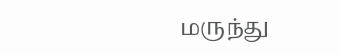மருந்து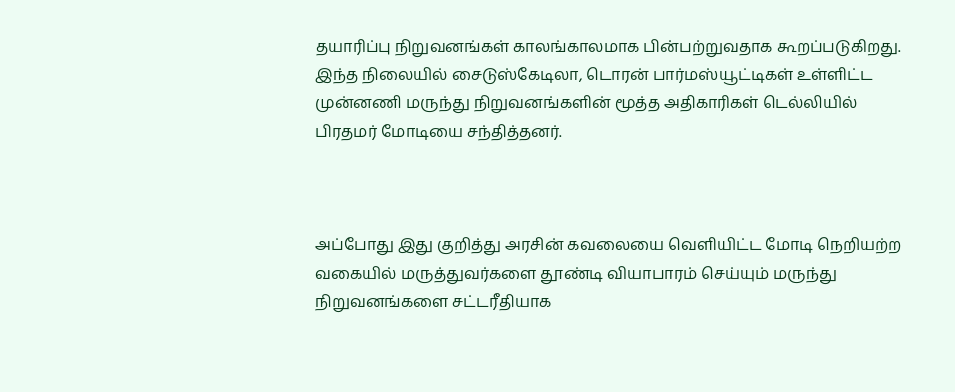தயாரிப்பு நிறுவனங்கள் காலங்காலமாக பின்பற்றுவதாக கூறப்படுகிறது. இந்த நிலையில் சைடுஸ்கேடிலா, டொரன் பார்மஸ்யூட்டிகள் உள்ளிட்ட முன்னணி மருந்து நிறுவனங்களின் மூத்த அதிகாரிகள் டெல்லியில் பிரதமர் மோடியை சந்தித்தனர்.



அப்போது இது குறித்து அரசின் கவலையை வெளியிட்ட மோடி நெறியற்ற வகையில் மருத்துவர்களை தூண்டி வியாபாரம் செய்யும் மருந்து நிறுவனங்களை சட்டரீதியாக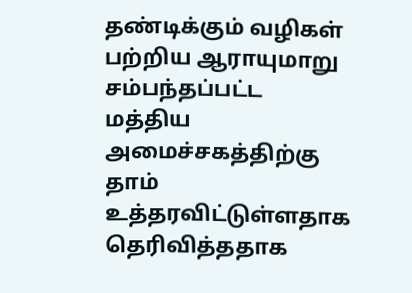தண்டிக்கும் வழிகள் பற்றிய ஆராயுமாறு சம்பந்தப்பட்ட மத்திய அமைச்சகத்திற்கு தாம் உத்தரவிட்டுள்ளதாக தெரிவித்ததாக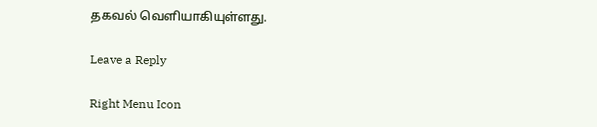தகவல் வெளியாகியுள்ளது.

Leave a Reply

Right Menu Icon